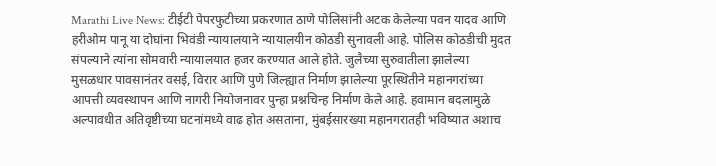Marathi Live News: टीईटी पेपरफुटीच्या प्रकरणात ठाणे पोलिसांनी अटक केलेल्या पवन यादव आणि हरीओम पानू या दोघांना भिवंडी न्यायालयाने न्यायालयीन कोठडी सुनावली आहे. पोलिस कोठडीची मुदत संपल्याने त्यांना सोमवारी न्यायालयात हजर करण्यात आले होते. जुलैच्या सुरुवातीला झालेल्या मुसळधार पावसानंतर वसई, विरार आणि पुणे जिल्ह्यात निर्माण झालेल्या पूरस्थितीने महानगरांच्या आपत्ती व्यवस्थापन आणि नागरी नियोजनावर पुन्हा प्रश्नचिन्ह निर्माण केले आहे. हवामान बदलामुळे अल्पावधीत अतिवृष्टीच्या घटनांमध्ये वाढ होत असताना, मुंबईसारख्या महानगरातही भविष्यात अशाच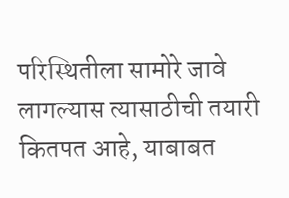परिस्थितीला सामोरे जावे लागल्यास त्यासाठीची तयारी कितपत आहे, याबाबत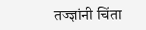तज्ज्ञांनी चिंता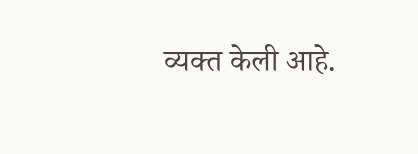व्यक्त केली आहे.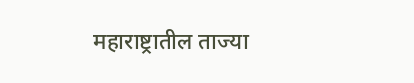महाराष्ट्रातील ताज्या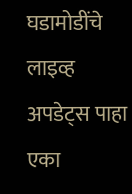घडामोडींचे लाइव्ह अपडेट्स पाहा एका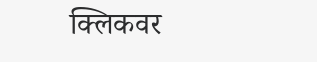क्लिकवर